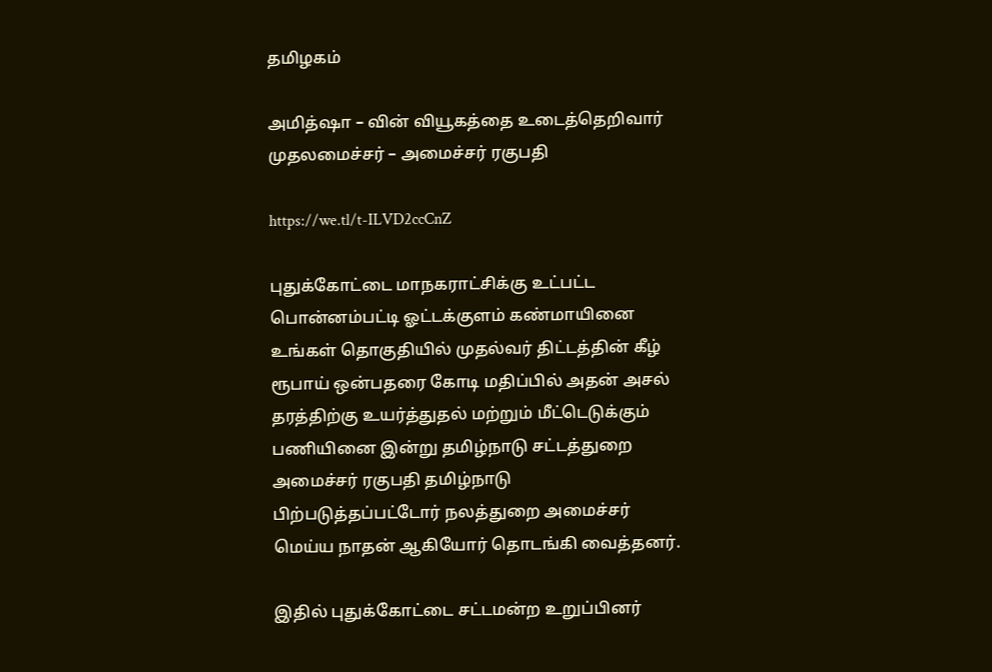தமிழகம்

அமித்ஷா – வின் வியூகத்தை உடைத்தெறிவார் முதலமைச்சர் – அமைச்சர் ரகுபதி

https://we.tl/t-ILVD2ccCnZ

புதுக்கோட்டை மாநகராட்சிக்கு உட்பட்ட பொன்னம்பட்டி ஓட்டக்குளம் கண்மாயினை உங்கள் தொகுதியில் முதல்வர் திட்டத்தின் கீழ் ரூபாய் ஒன்பதரை கோடி மதிப்பில் அதன் அசல் தரத்திற்கு உயர்த்துதல் மற்றும் மீட்டெடுக்கும் பணியினை இன்று தமிழ்நாடு சட்டத்துறை அமைச்சர் ரகுபதி தமிழ்நாடு பிற்படுத்தப்பட்டோர் நலத்துறை அமைச்சர் மெய்ய நாதன் ஆகியோர் தொடங்கி வைத்தனர்.

இதில் புதுக்கோட்டை சட்டமன்ற உறுப்பினர்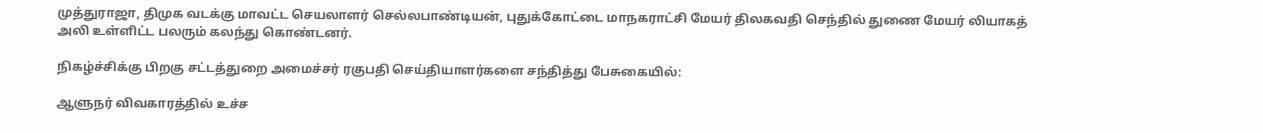முத்துராஜா, திமுக வடக்கு மாவட்ட செயலாளர் செல்லபாண்டியன், புதுக்கோட்டை மாநகராட்சி மேயர் திலகவதி செந்தில் துணை மேயர் லியாகத் அலி உள்ளிட்ட பலரும் கலந்து கொண்டனர்.

நிகழ்ச்சிக்கு பிறகு சட்டத்துறை அமைச்சர் ரகுபதி செய்தியாளர்களை சந்தித்து பேசுகையில்:

ஆளுநர் விவகாரத்தில் உச்ச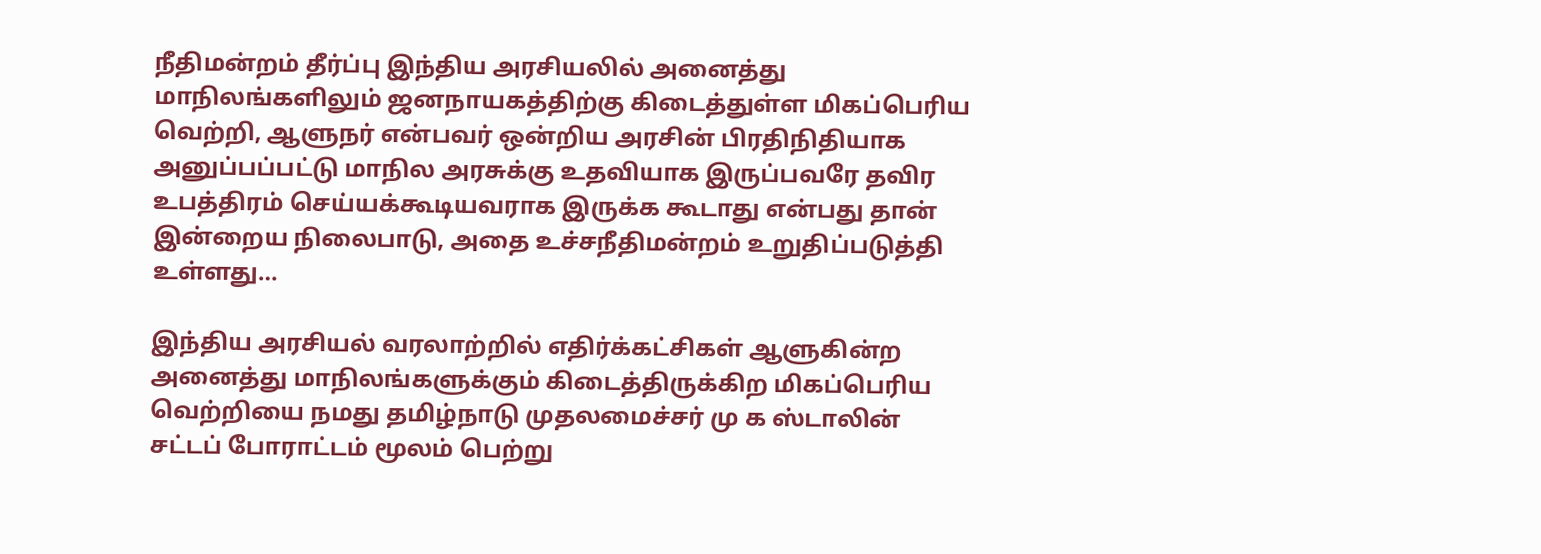நீதிமன்றம் தீர்ப்பு இந்திய அரசியலில் அனைத்து மாநிலங்களிலும் ஜனநாயகத்திற்கு கிடைத்துள்ள மிகப்பெரிய வெற்றி, ஆளுநர் என்பவர் ஒன்றிய அரசின் பிரதிநிதியாக அனுப்பப்பட்டு மாநில அரசுக்கு உதவியாக இருப்பவரே தவிர உபத்திரம் செய்யக்கூடியவராக இருக்க கூடாது என்பது தான் இன்றைய நிலைபாடு, அதை உச்சநீதிமன்றம் உறுதிப்படுத்தி உள்ளது…

இந்திய அரசியல் வரலாற்றில் எதிர்க்கட்சிகள் ஆளுகின்ற அனைத்து மாநிலங்களுக்கும் கிடைத்திருக்கிற மிகப்பெரிய வெற்றியை நமது தமிழ்நாடு முதலமைச்சர் மு க ஸ்டாலின் சட்டப் போராட்டம் மூலம் பெற்று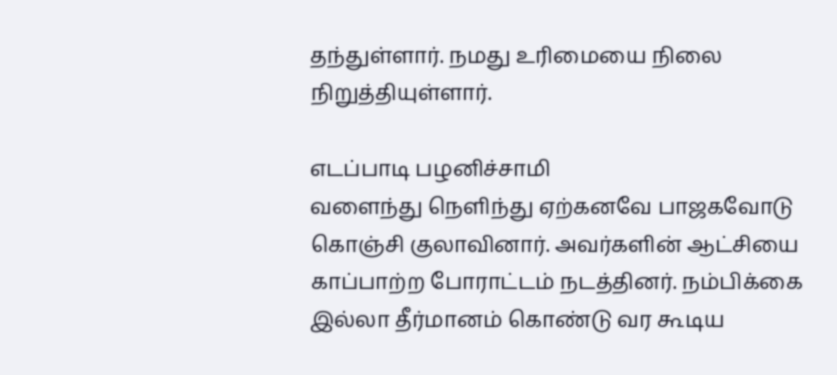தந்துள்ளார். நமது உரிமையை நிலை நிறுத்தியுள்ளார்.

எடப்பாடி பழனிச்சாமி
வளைந்து நெளிந்து ஏற்கனவே பாஜகவோடு கொஞ்சி குலாவினார். அவர்களின் ஆட்சியை காப்பாற்ற போராட்டம் நடத்தினர். நம்பிக்கை இல்லா தீர்மானம் கொண்டு வர கூடிய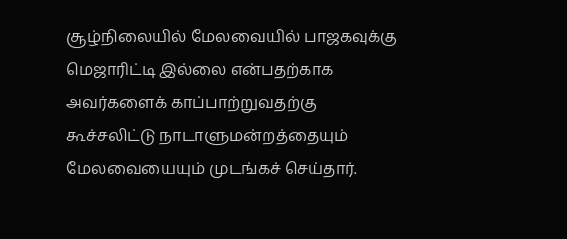சூழ்நிலையில் மேலவையில் பாஜகவுக்கு மெஜாரிட்டி இல்லை என்பதற்காக அவர்களைக் காப்பாற்றுவதற்கு கூச்சலிட்டு நாடாளுமன்றத்தையும் மேலவையையும் முடங்கச் செய்தார்.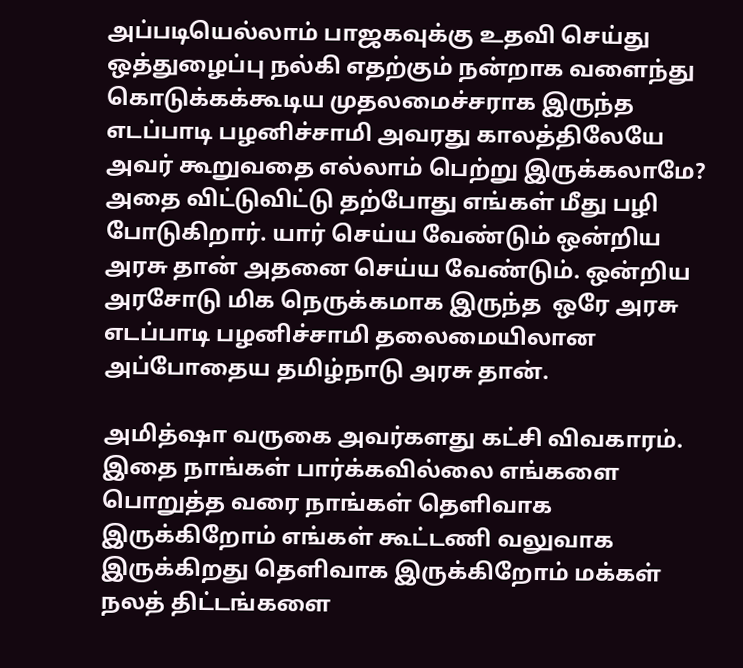அப்படியெல்லாம் பாஜகவுக்கு உதவி செய்து ஒத்துழைப்பு நல்கி எதற்கும் நன்றாக வளைந்து கொடுக்கக்கூடிய முதலமைச்சராக இருந்த எடப்பாடி பழனிச்சாமி அவரது காலத்திலேயே அவர் கூறுவதை எல்லாம் பெற்று இருக்கலாமே? அதை விட்டுவிட்டு தற்போது எங்கள் மீது பழி போடுகிறார். யார் செய்ய வேண்டும் ஒன்றிய அரசு தான் அதனை செய்ய வேண்டும். ஒன்றிய அரசோடு மிக நெருக்கமாக இருந்த  ஒரே அரசு எடப்பாடி பழனிச்சாமி தலைமையிலான அப்போதைய தமிழ்நாடு அரசு தான்.

அமித்ஷா வருகை அவர்களது கட்சி விவகாரம். இதை நாங்கள் பார்க்கவில்லை எங்களை பொறுத்த வரை நாங்கள் தெளிவாக இருக்கிறோம் எங்கள் கூட்டணி வலுவாக இருக்கிறது தெளிவாக இருக்கிறோம் மக்கள் நலத் திட்டங்களை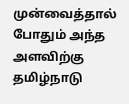முன்வைத்தால் போதும் அந்த அளவிற்கு தமிழ்நாடு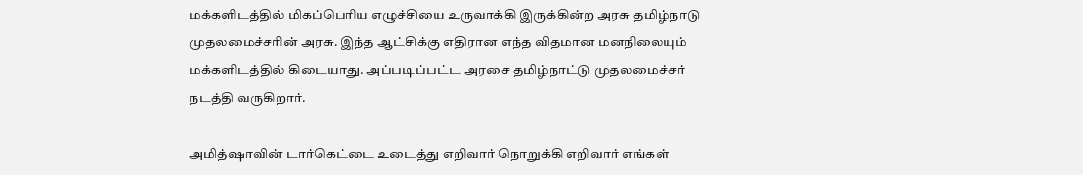மக்களிடத்தில் மிகப்பெரிய எழுச்சியை உருவாக்கி இருக்கின்ற அரசு தமிழ்நாடு முதலமைச்சரின் அரசு. இந்த ஆட்சிக்கு எதிரான எந்த விதமான மனநிலையும் மக்களிடத்தில் கிடையாது. அப்படிப்பட்ட அரசை தமிழ்நாட்டு முதலமைச்சர் நடத்தி வருகிறார்.

அமித்ஷாவின் டார்கெட்டை உடைத்து எறிவார் நொறுக்கி எறிவார் எங்கள்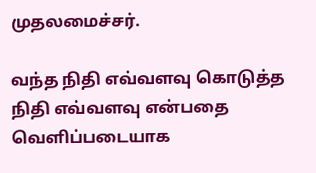முதலமைச்சர்.

வந்த நிதி எவ்வளவு கொடுத்த நிதி எவ்வளவு என்பதை வெளிப்படையாக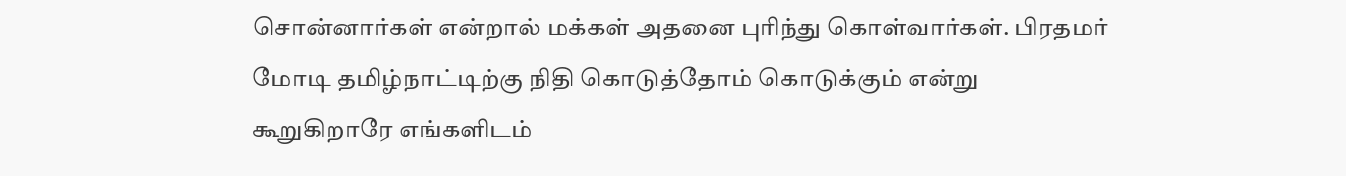சொன்னார்கள் என்றால் மக்கள் அதனை புரிந்து கொள்வார்கள். பிரதமர் மோடி தமிழ்நாட்டிற்கு நிதி கொடுத்தோம் கொடுக்கும் என்று கூறுகிறாரே எங்களிடம்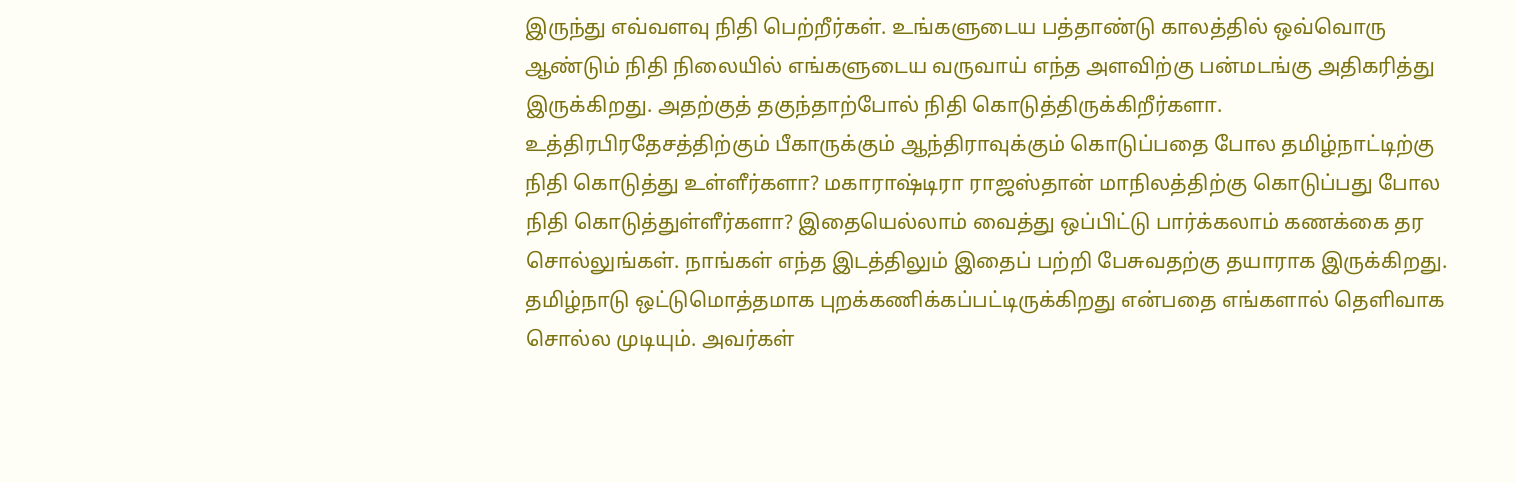இருந்து எவ்வளவு நிதி பெற்றீர்கள். உங்களுடைய பத்தாண்டு காலத்தில் ஒவ்வொரு ஆண்டும் நிதி நிலையில் எங்களுடைய வருவாய் எந்த அளவிற்கு பன்மடங்கு அதிகரித்து இருக்கிறது. அதற்குத் தகுந்தாற்போல் நிதி கொடுத்திருக்கிறீர்களா. உத்திரபிரதேசத்திற்கும் பீகாருக்கும் ஆந்திராவுக்கும் கொடுப்பதை போல தமிழ்நாட்டிற்கு நிதி கொடுத்து உள்ளீர்களா? மகாராஷ்டிரா ராஜஸ்தான் மாநிலத்திற்கு கொடுப்பது போல நிதி கொடுத்துள்ளீர்களா? இதையெல்லாம் வைத்து ஒப்பிட்டு பார்க்கலாம் கணக்கை தர சொல்லுங்கள். நாங்கள் எந்த இடத்திலும் இதைப் பற்றி பேசுவதற்கு தயாராக இருக்கிறது. தமிழ்நாடு ஒட்டுமொத்தமாக புறக்கணிக்கப்பட்டிருக்கிறது என்பதை எங்களால் தெளிவாக சொல்ல முடியும். அவர்கள்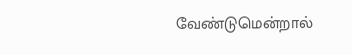வேண்டுமென்றால்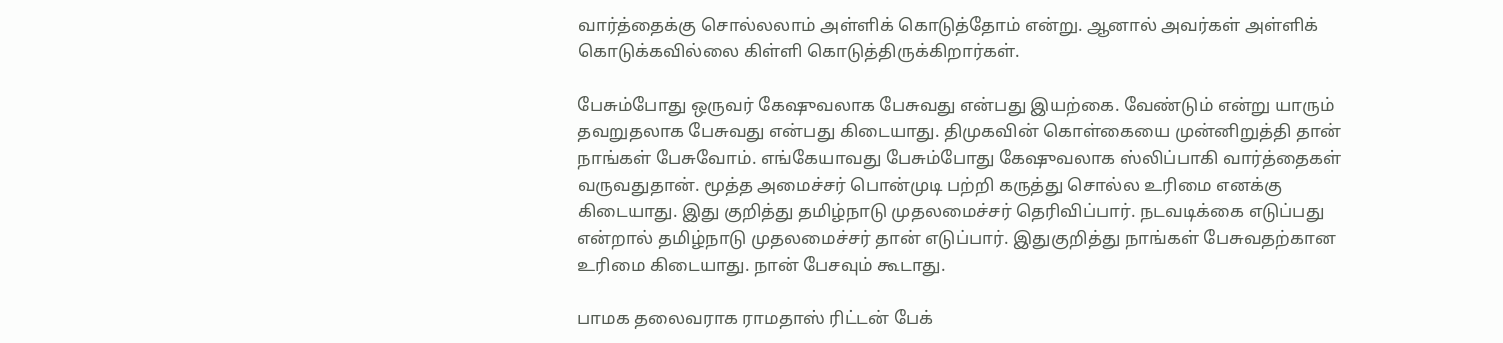வார்த்தைக்கு சொல்லலாம் அள்ளிக் கொடுத்தோம் என்று. ஆனால் அவர்கள் அள்ளிக் கொடுக்கவில்லை கிள்ளி கொடுத்திருக்கிறார்கள்.

பேசும்போது ஒருவர் கேஷுவலாக பேசுவது என்பது இயற்கை. வேண்டும் என்று யாரும் தவறுதலாக பேசுவது என்பது கிடையாது. திமுகவின் கொள்கையை முன்னிறுத்தி தான் நாங்கள் பேசுவோம். எங்கேயாவது பேசும்போது கேஷுவலாக ஸ்லிப்பாகி வார்த்தைகள் வருவதுதான். மூத்த அமைச்சர் பொன்முடி பற்றி கருத்து சொல்ல உரிமை எனக்கு கிடையாது. இது குறித்து தமிழ்நாடு முதலமைச்சர் தெரிவிப்பார். நடவடிக்கை எடுப்பது என்றால் தமிழ்நாடு முதலமைச்சர் தான் எடுப்பார். இதுகுறித்து நாங்கள் பேசுவதற்கான உரிமை கிடையாது. நான் பேசவும் கூடாது.

பாமக தலைவராக ராமதாஸ் ரிட்டன் பேக்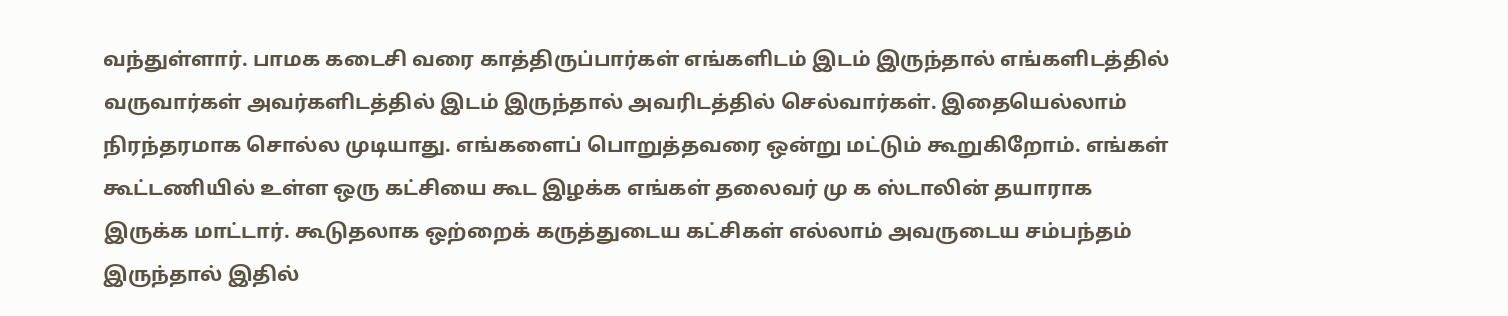வந்துள்ளார். பாமக கடைசி வரை காத்திருப்பார்கள் எங்களிடம் இடம் இருந்தால் எங்களிடத்தில் வருவார்கள் அவர்களிடத்தில் இடம் இருந்தால் அவரிடத்தில் செல்வார்கள். இதையெல்லாம் நிரந்தரமாக சொல்ல முடியாது. எங்களைப் பொறுத்தவரை ஒன்று மட்டும் கூறுகிறோம். எங்கள் கூட்டணியில் உள்ள ஒரு கட்சியை கூட இழக்க எங்கள் தலைவர் மு க ஸ்டாலின் தயாராக இருக்க மாட்டார். கூடுதலாக ஒற்றைக் கருத்துடைய கட்சிகள் எல்லாம் அவருடைய சம்பந்தம் இருந்தால் இதில்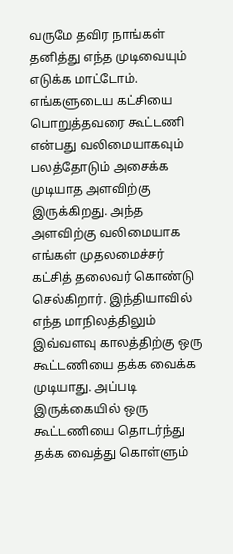வருமே தவிர நாங்கள் தனித்து எந்த முடிவையும் எடுக்க மாட்டோம். எங்களுடைய கட்சியை பொறுத்தவரை கூட்டணி என்பது வலிமையாகவும் பலத்தோடும் அசைக்க முடியாத அளவிற்கு இருக்கிறது. அந்த அளவிற்கு வலிமையாக எங்கள் முதலமைச்சர் கட்சித் தலைவர் கொண்டு செல்கிறார். இந்தியாவில் எந்த மாநிலத்திலும் இவ்வளவு காலத்திற்கு ஒரு கூட்டணியை தக்க வைக்க முடியாது. அப்படி இருக்கையில் ஒரு கூட்டணியை தொடர்ந்து தக்க வைத்து கொள்ளும்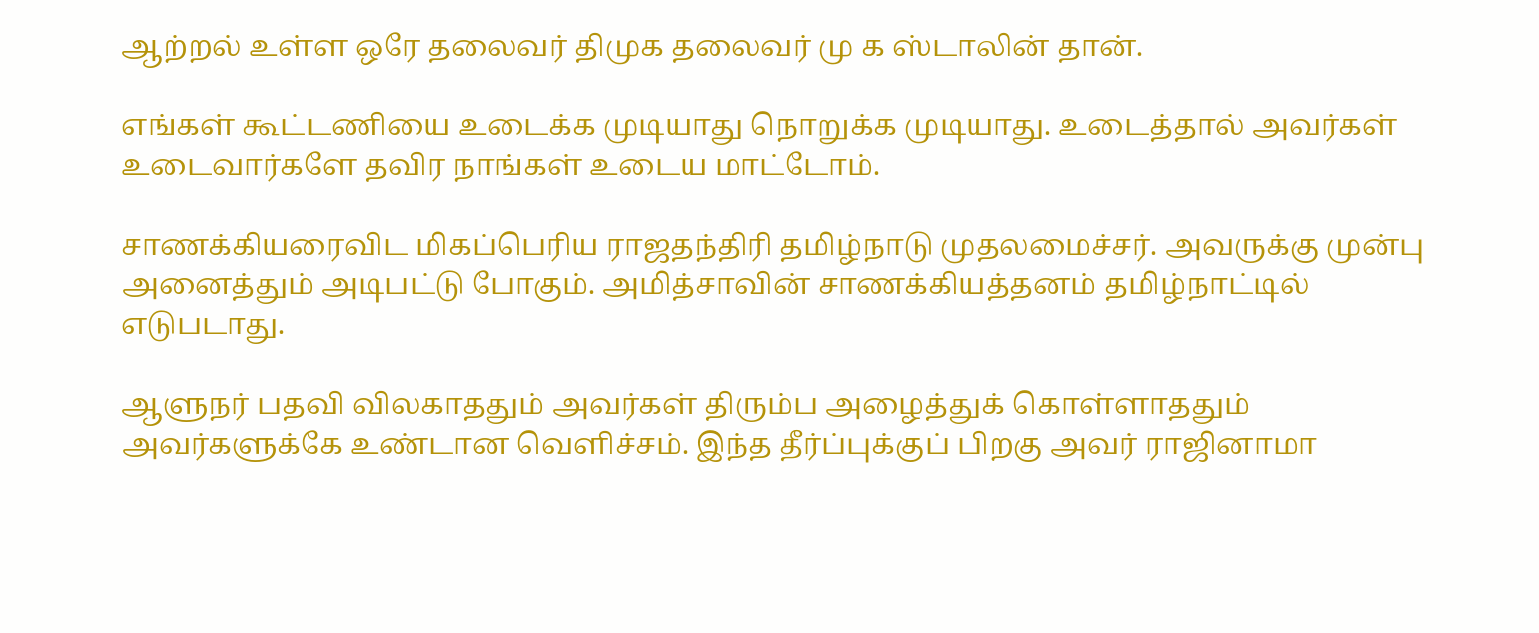ஆற்றல் உள்ள ஒரே தலைவர் திமுக தலைவர் மு க ஸ்டாலின் தான்.

எங்கள் கூட்டணியை உடைக்க முடியாது நொறுக்க முடியாது. உடைத்தால் அவர்கள் உடைவார்களே தவிர நாங்கள் உடைய மாட்டோம்.

சாணக்கியரைவிட மிகப்பெரிய ராஜதந்திரி தமிழ்நாடு முதலமைச்சர். அவருக்கு முன்பு அனைத்தும் அடிபட்டு போகும். அமித்சாவின் சாணக்கியத்தனம் தமிழ்நாட்டில் எடுபடாது.

ஆளுநர் பதவி விலகாததும் அவர்கள் திரும்ப அழைத்துக் கொள்ளாததும் அவர்களுக்கே உண்டான வெளிச்சம். இந்த தீர்ப்புக்குப் பிறகு அவர் ராஜினாமா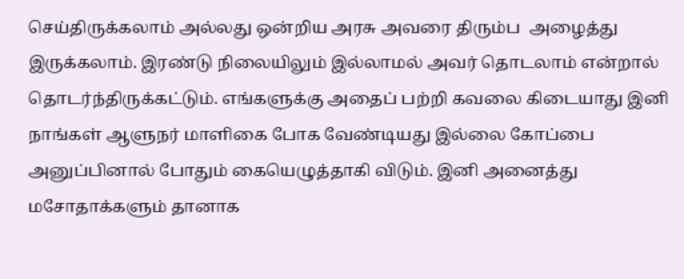செய்திருக்கலாம் அல்லது ஒன்றிய அரசு அவரை திரும்ப  அழைத்து இருக்கலாம். இரண்டு நிலையிலும் இல்லாமல் அவர் தொடலாம் என்றால் தொடர்ந்திருக்கட்டும். எங்களுக்கு அதைப் பற்றி கவலை கிடையாது இனி நாங்கள் ஆளுநர் மாளிகை போக வேண்டியது இல்லை கோப்பை அனுப்பினால் போதும் கையெழுத்தாகி விடும். இனி அனைத்து மசோதாக்களும் தானாக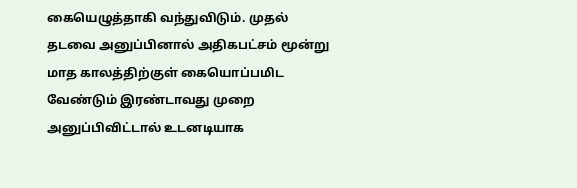கையெழுத்தாகி வந்துவிடும். முதல் தடவை அனுப்பினால் அதிகபட்சம் மூன்று மாத காலத்திற்குள் கையொப்பமிட வேண்டும் இரண்டாவது முறை அனுப்பிவிட்டால் உடனடியாக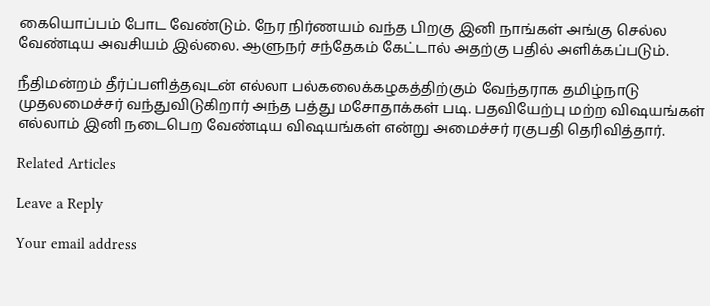கையொப்பம் போட வேண்டும். நேர நிர்ணயம் வந்த பிறகு இனி நாங்கள் அங்கு செல்ல வேண்டிய அவசியம் இல்லை. ஆளுநர் சந்தேகம் கேட்டால் அதற்கு பதில் அளிக்கப்படும்.

நீதிமன்றம் தீர்ப்பளித்தவுடன் எல்லா பல்கலைக்கழகத்திற்கும் வேந்தராக தமிழ்நாடு முதலமைச்சர் வந்துவிடுகிறார் அந்த பத்து மசோதாக்கள் படி. பதவியேற்பு மற்ற விஷயங்கள் எல்லாம் இனி நடைபெற வேண்டிய விஷயங்கள் என்று அமைச்சர் ரகுபதி தெரிவித்தார்.

Related Articles

Leave a Reply

Your email address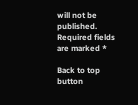will not be published. Required fields are marked *

Back to top button